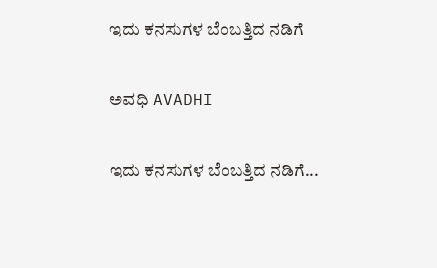ಇದು ಕನಸುಗಳ ಬೆಂಬತ್ತಿದ ನಡಿಗೆ‍

ಅವಧಿ AVADHI

ಇದು ಕನಸುಗಳ ಬೆಂಬತ್ತಿದ ನಡಿಗೆ...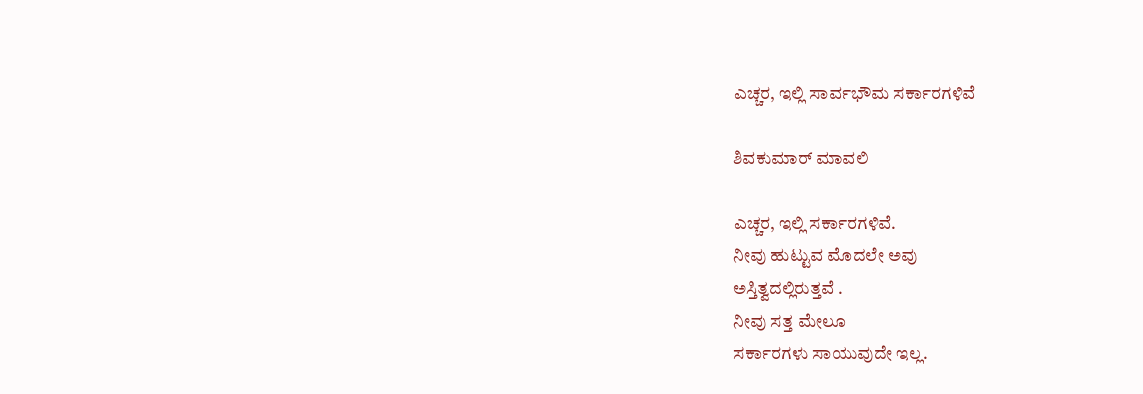ಎಚ್ಚರ, ಇಲ್ಲಿ ಸಾರ್ವಭೌಮ ಸರ್ಕಾರಗಳಿವೆ

ಶಿವಕುಮಾರ್ ಮಾವಲಿ

ಎಚ್ಚರ, ಇಲ್ಲಿ ಸರ್ಕಾರಗಳಿವೆ.
ನೀವು ಹುಟ್ಟುವ ಮೊದಲೇ ಅವು
ಅಸ್ತಿತ್ವದಲ್ಲಿರುತ್ತವೆ .
ನೀವು ಸತ್ತ ಮೇಲೂ
ಸರ್ಕಾರಗಳು ಸಾಯುವುದೇ ಇಲ್ಲ.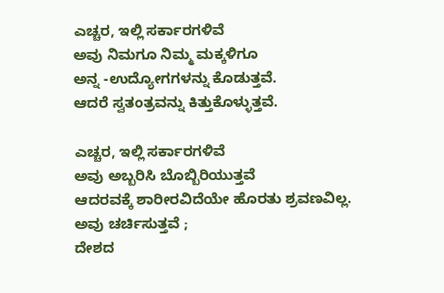ಎಚ್ಚರ, ಇಲ್ಲಿ ಸರ್ಕಾರಗಳಿವೆ
ಅವು ನಿಮಗೂ ನಿಮ್ಮ ಮಕ್ಕಳಿಗೂ
ಅನ್ನ -ಉದ್ಯೋಗಗಳನ್ನು ಕೊಡುತ್ತವೆ.
ಆದರೆ ಸ್ವತಂತ್ರವನ್ನು ಕಿತ್ತುಕೊಳ್ಳುತ್ತವೆ.

ಎಚ್ಚರ, ಇಲ್ಲಿ ಸರ್ಕಾರಗಳಿವೆ
ಅವು ಅಬ್ಬರಿಸಿ ಬೊಬ್ಬಿರಿಯುತ್ತವೆ
ಆದರವಕ್ಕೆ ಶಾರೀರವಿದೆಯೇ ಹೊರತು ಶ್ರವಣವಿಲ್ಲ.
ಅವು ಚರ್ಚಿಸುತ್ತವೆ ;
ದೇಶದ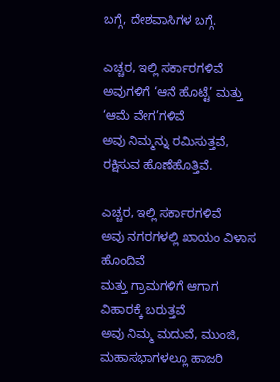ಬಗ್ಗೆ, ದೇಶವಾಸಿಗಳ ಬಗ್ಗೆ.

ಎಚ್ಚರ, ಇಲ್ಲಿ ಸರ್ಕಾರಗಳಿವೆ
ಅವುಗಳಿಗೆ ‘ಆನೆ ಹೊಟ್ಟೆ’ ಮತ್ತು ‘ಆಮೆ ವೇಗ’ಗಳಿವೆ
ಅವು ನಿಮ್ಮನ್ನು ರಮಿಸುತ್ತವೆ, ರಕ್ಷಿಸುವ ಹೊಣೆಹೊತ್ತಿವೆ.

ಎಚ್ಚರ, ಇಲ್ಲಿ ಸರ್ಕಾರಗಳಿವೆ
ಅವು ನಗರಗಳಲ್ಲಿ ಖಾಯಂ ವಿಳಾಸ ಹೊಂದಿವೆ
ಮತ್ತು ಗ್ರಾಮಗಳಿಗೆ ಆಗಾಗ ವಿಹಾರಕ್ಕೆ ಬರುತ್ತವೆ
ಅವು ನಿಮ್ಮ ಮದುವೆ, ಮುಂಜಿ, ಮಹಾಸಭಾಗಳಲ್ಲೂ ಹಾಜರಿ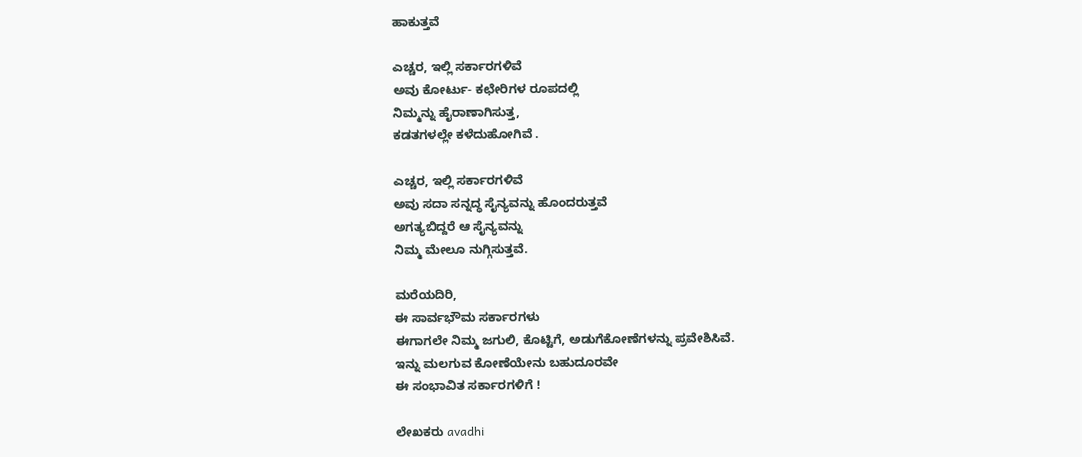ಹಾಕುತ್ತವೆ

ಎಚ್ಚರ, ಇಲ್ಲಿ ಸರ್ಕಾರಗಳಿವೆ
ಅವು ಕೋರ್ಟು- ಕಛೇರಿಗಳ ರೂಪದಲ್ಲಿ
ನಿಮ್ಮನ್ನು ಹೈರಾಣಾಗಿಸುತ್ತ,
ಕಡತಗಳಲ್ಲೇ ಕಳೆದುಹೋಗಿವೆ .

ಎಚ್ಚರ, ಇಲ್ಲಿ ಸರ್ಕಾರಗಳಿವೆ
ಅವು ಸದಾ ಸನ್ನದ್ಧ ಸೈನ್ಯವನ್ನು ಹೊಂದರುತ್ತವೆ
ಅಗತ್ಯಬಿದ್ದರೆ ಆ ಸೈನ್ಯವನ್ನು
ನಿಮ್ಮ ಮೇಲೂ ನುಗ್ಗಿಸುತ್ತವೆ.

ಮರೆಯದಿರಿ,
ಈ ಸಾರ್ವಭೌಮ ಸರ್ಕಾರಗಳು
ಈಗಾಗಲೇ ನಿಮ್ಮ ಜಗುಲಿ, ಕೊಟ್ಟಿಗೆ, ಅಡುಗೆಕೋಣೆಗಳನ್ನು ಪ್ರವೇಶಿಸಿವೆ.
ಇನ್ನು ಮಲಗುವ ಕೋಣೆಯೇನು ಬಹುದೂರವೇ
ಈ ಸಂಭಾವಿತ ಸರ್ಕಾರಗಳಿಗೆ !

ಲೇಖಕರು avadhi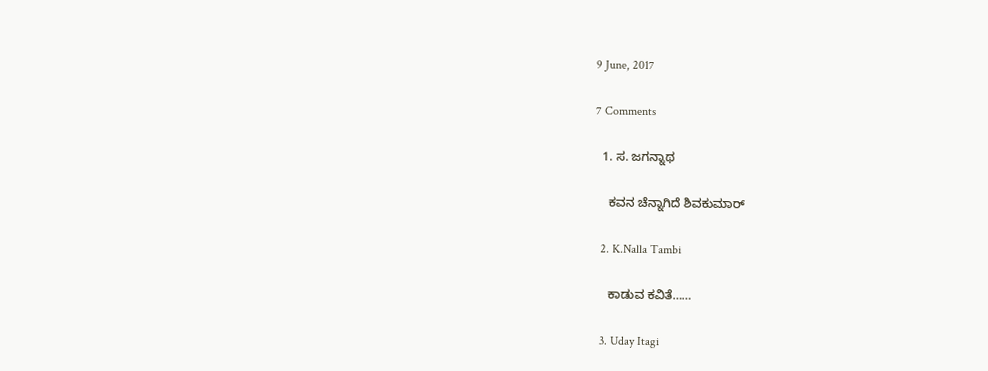9 June, 2017

7 Comments

  1. ಸ. ಜಗನ್ನಾಥ

    ಕವನ ಚೆನ್ನಾಗಿದೆ ಶಿವಕುಮಾರ್

  2. K.Nalla Tambi

    ಕಾಡುವ ಕವಿತೆ……

  3. Uday Itagi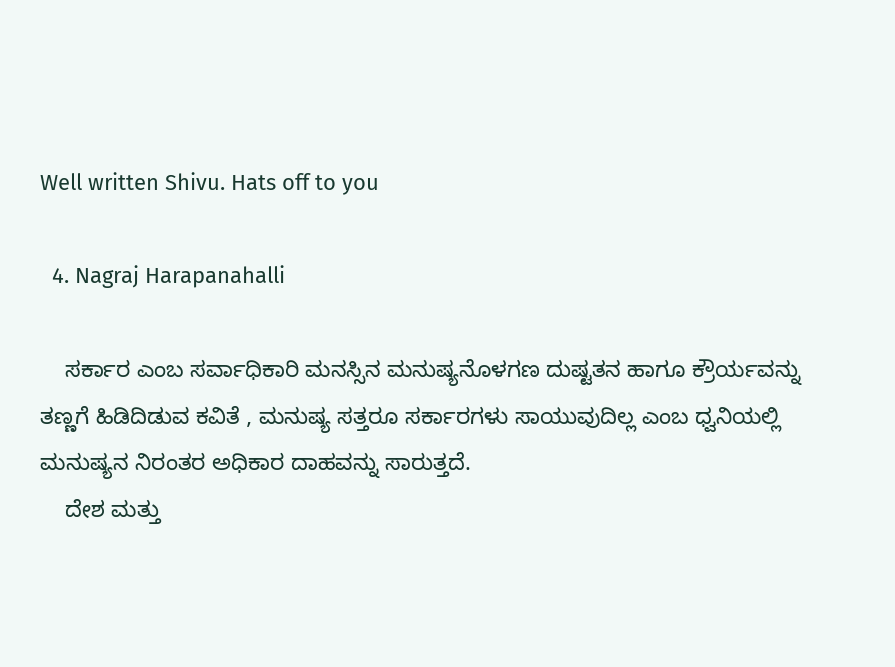Well written Shivu. Hats off to you

  4. Nagraj Harapanahalli

    ಸರ್ಕಾರ ಎಂಬ ಸರ್ವಾಧಿಕಾರಿ ಮನಸ್ಸಿನ ಮನುಷ್ಯನೊಳಗಣ ದುಷ್ಟತನ ಹಾಗೂ ಕ್ರೌರ್ಯವನ್ನು ತಣ್ಣಗೆ ಹಿಡಿದಿಡುವ ಕವಿತೆ , ಮನುಷ್ಯ ಸತ್ತರೂ ಸರ್ಕಾರಗಳು ಸಾಯುವುದಿಲ್ಲ ಎಂಬ ಧ್ವನಿಯಲ್ಲಿ ಮನುಷ್ಯನ ನಿರಂತರ ಅಧಿಕಾರ ದಾಹವನ್ನು ಸಾರುತ್ತದೆ.
    ದೇಶ ಮತ್ತು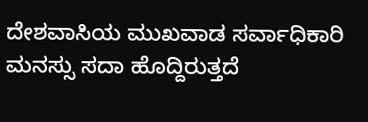ದೇಶವಾಸಿಯ ಮುಖವಾಡ ಸರ್ವಾಧಿಕಾರಿ ಮನಸ್ಸು ಸದಾ ಹೊದ್ದಿರುತ್ತದೆ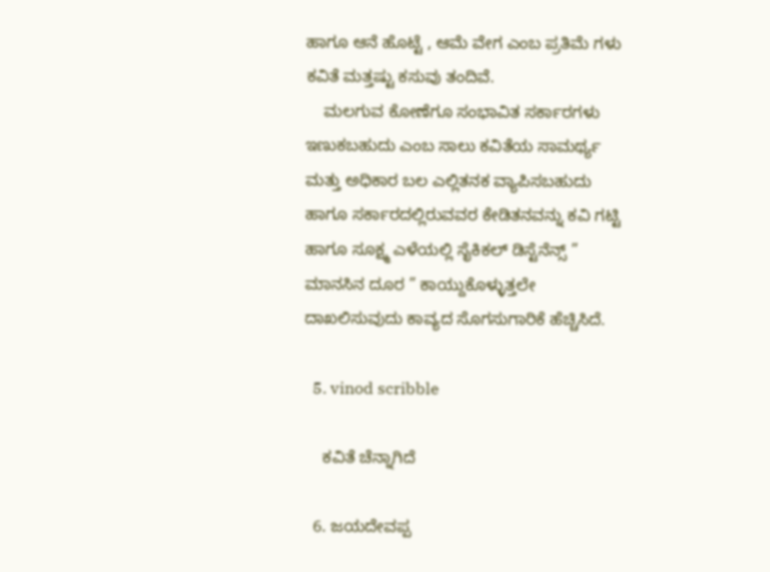ಹಾಗೂ ಆನೆ ಹೊಟ್ಟೆ , ಆಮೆ ವೇಗ ಎಂಬ ಪ್ರತಿಮೆ ಗಳು ಕವಿತೆ ಮತ್ತಷ್ಟು ಕಸುವು ತಂದಿವೆ.
    ಮಲಗುವ ಕೋಣೆಗೂ ಸಂಭಾವಿತ ಸರ್ಕಾರಗಳು ಇಣುಕಬಹುದು ಎಂಬ ಸಾಲು ಕವಿತೆಯ ಸಾಮರ್ಥ್ಯ ಮತ್ತು ಅಧಿಕಾರ ಬಲ ಎಲ್ಲಿತನಕ ವ್ಯಾಪಿಸಬಹುದು ಹಾಗೂ ಸರ್ಕಾರದಲ್ಲಿರುವವರ ಕೇಡಿತನವನ್ನು ಕವಿ ಗಟ್ಟಿ ಹಾಗೂ ಸೂಕ್ಷ್ಮ ಎಳೆಯಲ್ಲಿ ಸೈಕಿಕಲ್ ಡಿಸ್ಟೆನೆನ್ಸ್ ” ಮಾನಸಿನ ದೂರ ” ಕಾಯ್ದುಕೊಳ್ಳುತ್ತಲೇ ದಾಖಲಿಸುವುದು ಕಾವ್ಯದ ಸೊಗಸುಗಾರಿಕೆ ಹೆಚ್ಚಿಸಿದೆ.

  5. vinod scribble

    ಕವಿತೆ ಚೆನ್ನಾಗಿದೆ

  6. ಜಯದೇವಪ್ಪ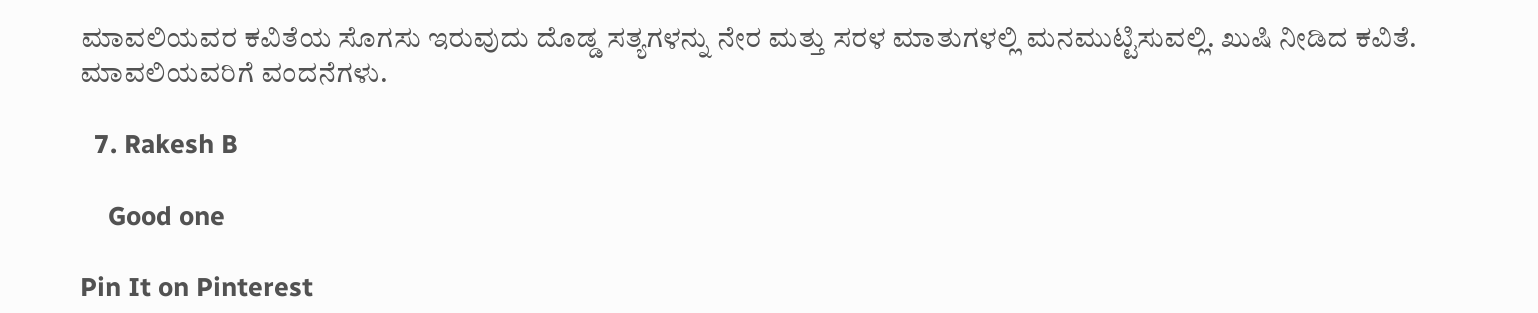ಮಾವಲಿಯವರ ಕವಿತೆಯ ಸೊಗಸು ಇರುವುದು ದೊಡ್ಡ ಸತ್ಯಗಳನ್ನು ನೇರ ಮತ್ತು ಸರಳ ಮಾತುಗಳಲ್ಲಿ ಮನಮುಟ್ಟಿಸುವಲ್ಲಿ. ಖುಷಿ ನೀಡಿದ ಕವಿತೆ. ಮಾವಲಿಯವರಿಗೆ ವಂದನೆಗಳು.

  7. Rakesh B

    Good one

Pin It on Pinterest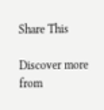Share This

Discover more from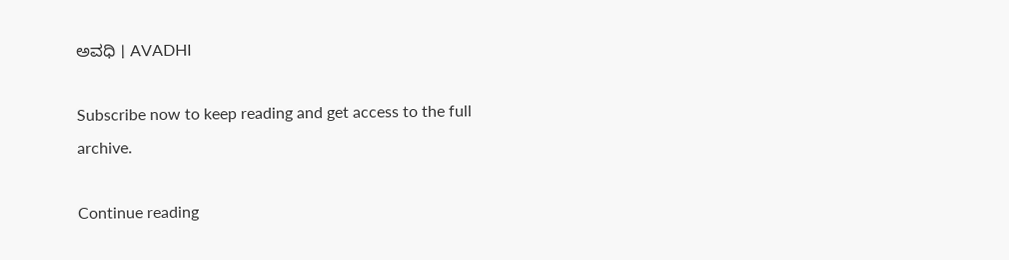ಅವಧಿ । AVADHI

Subscribe now to keep reading and get access to the full archive.

Continue reading